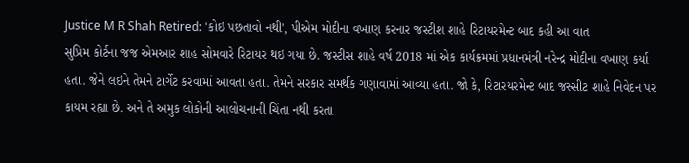Justice M R Shah Retired: 'કોઇ પછતાવો નથી', પીએમ મોદીના વખાણ કરનાર જસ્ટીશ શાહે રિટાયરમેન્ટ બાદ કહી આ વાત
સુપ્રિમ કોર્ટના જજ એમઆર શાહ સોમવારે રિટાયર થઇ ગયા છે. જસ્ટીસ શાહે વર્ષ 2018 માં એક કાર્યક્રમમાં પ્રધાનમંત્રી નરેન્દ્ર મોદીના વખાણ કર્યા હતા. જેને લઇને તેમને ટાર્ગેટ કરવામાં આવતા હતા. તેમને સરકાર સમર્થક ગણાવામાં આવ્યા હતા. જો કે, રિટારયરમેન્ટ બાદ જસ્સીટ શાહે નિવેદન પર કાયમ રહ્યા છે. અને તે અમુક લોકોની આલોચનાની ચિંતા નથી કરતા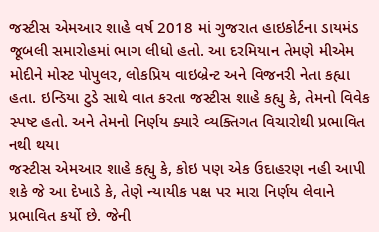જસ્ટીસ એમઆર શાહે વર્ષ 2018 માં ગુજરાત હાઇકોર્ટના ડાયમંડ જૂબલી સમારોહમાં ભાગ લીધો હતો. આ દરમિયાન તેમણે મીએમ મોદીને મોસ્ટ પોપુલર, લોકપ્રિય વાઇબ્રેન્ટ અને વિજનરી નેતા કહ્યા હતા. ઇન્ડિયા ટુડે સાથે વાત કરતા જસ્ટીસ શાહે કહ્યુ કે, તેમનો વિવેક સ્પષ્ટ હતો. અને તેમનો નિર્ણય ક્યારે વ્યક્તિગત વિચારોથી પ્રભાવિત નથી થયા
જસ્ટીસ એમઆર શાહે કહ્યુ કે, કોઇ પણ એક ઉદાહરણ નહી આપી શકે જે આ દેખાડે કે, તેણે ન્યાયીક પક્ષ પર મારા નિર્ણય લેવાને પ્રભાવિત કર્યો છે. જેની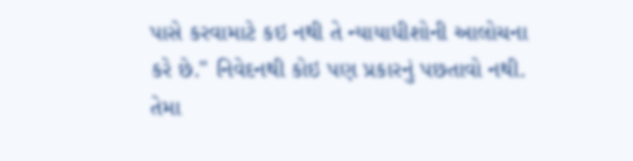પાસે કરવામાટે કઇ નથી તે ન્યાયાધીશોની આલોચના કરે છે." નિવેદનથી કોઇ પણ પ્રકારનું પછતાવો નથી. તેમા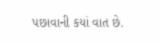પછાવાની કયાં વાત છે.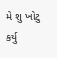મે શુ ખોટુ કર્યુ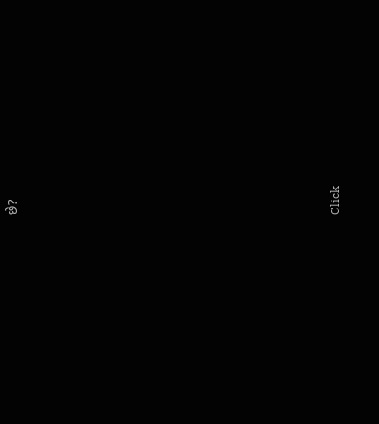છે?












Click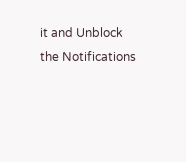it and Unblock the Notifications